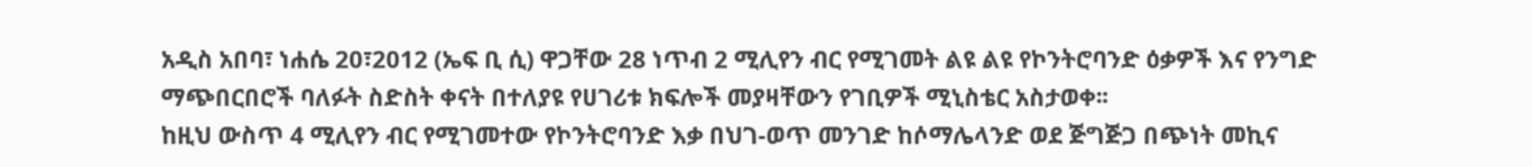አዲስ አበባ፣ ነሐሴ 20፣2012 (ኤፍ ቢ ሲ) ዋጋቸው 28 ነጥብ 2 ሚሊየን ብር የሚገመት ልዩ ልዩ የኮንትሮባንድ ዕቃዎች እና የንግድ ማጭበርበሮች ባለፉት ስድስት ቀናት በተለያዩ የሀገሪቱ ክፍሎች መያዛቸውን የገቢዎች ሚኒስቴር አስታወቀ፡፡
ከዚህ ውስጥ 4 ሚሊየን ብር የሚገመተው የኮንትሮባንድ እቃ በህገ-ወጥ መንገድ ከሶማሌላንድ ወደ ጅግጅጋ በጭነት መኪና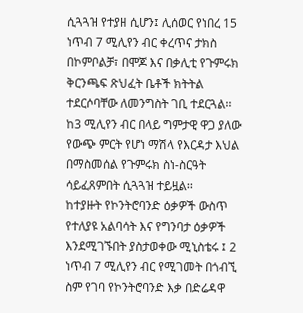ሲጓጓዝ የተያዘ ሲሆን፤ ሊሰወር የነበረ 15 ነጥብ 7 ሚሊየን ብር ቀረጥና ታክስ በኮምቦልቻ፣ በሞጆ እና በቃሊቲ የጉምሩክ ቅርንጫፍ ጽህፈት ቤቶች ክትትል ተደርሶባቸው ለመንግስት ገቢ ተደርጓል፡፡
ከ3 ሚሊየን ብር በላይ ግምታዊ ዋጋ ያለው የውጭ ምርት የሆነ ማሽላ የእርዳታ እህል በማስመሰል የጉምሩክ ስነ-ስርዓት ሳይፈጸምበት ሲጓጓዝ ተይዟል፡፡
ከተያዙት የኮንትሮባንድ ዕቃዎች ውስጥ የተለያዩ አልባሳት እና የግንባታ ዕቃዎች እንደሚገኙበት ያስታወቀው ሚኒስቴሩ ፤ 2 ነጥብ 7 ሚሊየን ብር የሚገመት በጎብኚ ስም የገባ የኮንትሮባንድ እቃ በድሬዳዋ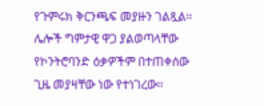የጉምሩክ ቅርንጫፍ መያዙን ገልጿል፡፡
ሌሎች ግምታዊ ዋጋ ያልወጣላቸው የኮንትሮባንድ ዕቃዎችም በተጠቀሰው ጊዜ መያዛቸው ነው የተነገረው፡፡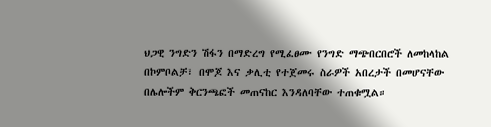ህጋዊ ንግድን ሽፋን በማድረግ የሚፈፀሙ የንግድ ማጭበርበሮች ለመከላከል በኮምቦልቻ፣ በሞጆ እና ቃሊቲ የተጀመሩ ስራዎች አበረታች በመሆናቸው በሌሎችም ቅርንጫፎች መጠናከር እንዳለባቸው ተጠቁሟል።